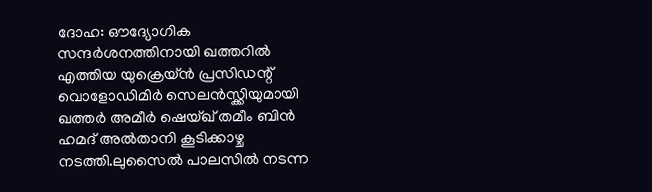ദോഹ: ഔദ്യോഗിക സന്ദർശനത്തിനായി ഖത്തറിൽ എത്തിയ യുക്രെയ്ൻ പ്രസിഡന്റ് വൊളോഡിമിർ സെലൻസ്ക്കിയുമായി ഖത്തർ അമീർ ഷെയ്ഖ് തമീം ബിൻ ഹമദ് അൽതാനി കൂടിക്കാഴ്ച നടത്തി.ലുസൈൽ പാലസിൽ നടന്ന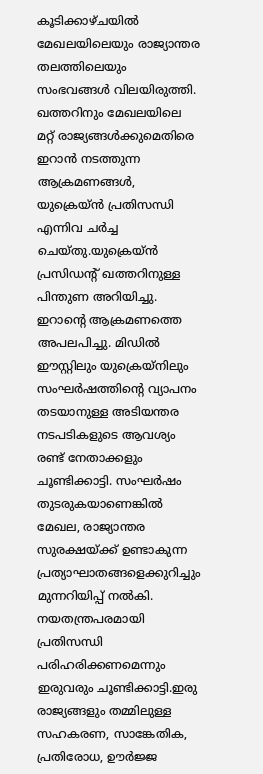കൂടിക്കാഴ്ചയിൽ മേഖലയിലെയും രാജ്യാന്തര തലത്തിലെയും സംഭവങ്ങൾ വിലയിരുത്തി. ഖത്തറിനും മേഖലയിലെ മറ്റ് രാജ്യങ്ങൾക്കുമെതിരെ ഇറാൻ നടത്തുന്ന ആക്രമണങ്ങൾ, യുക്രെയ്ൻ പ്രതിസന്ധി എന്നിവ ചർച്ച ചെയ്തു.യുക്രെയ്ൻ പ്രസിഡന്റ് ഖത്തറിനുള്ള പിന്തുണ അറിയിച്ചു. ഇറാന്റെ ആക്രമണത്തെ അപലപിച്ചു. മിഡിൽ ഈസ്റ്റിലും യുക്രെയ്നിലും സംഘർഷത്തിന്റെ വ്യാപനം തടയാനുള്ള അടിയന്തര നടപടികളുടെ ആവശ്യം രണ്ട് നേതാക്കളും ചൂണ്ടിക്കാട്ടി. സംഘർഷം തുടരുകയാണെങ്കിൽ മേഖല, രാജ്യാന്തര സുരക്ഷയ്ക്ക് ഉണ്ടാകുന്ന പ്രത്യാഘാതങ്ങളെക്കുറിച്ചും മുന്നറിയിപ്പ് നൽകി. നയതന്ത്രപരമായി പ്രതിസന്ധി പരിഹരിക്കണമെന്നും ഇരുവരും ചൂണ്ടിക്കാട്ടി.ഇരു രാജ്യങ്ങളും തമ്മിലുള്ള സഹകരണ, സാങ്കേതിക, പ്രതിരോധ, ഊർജ്ജ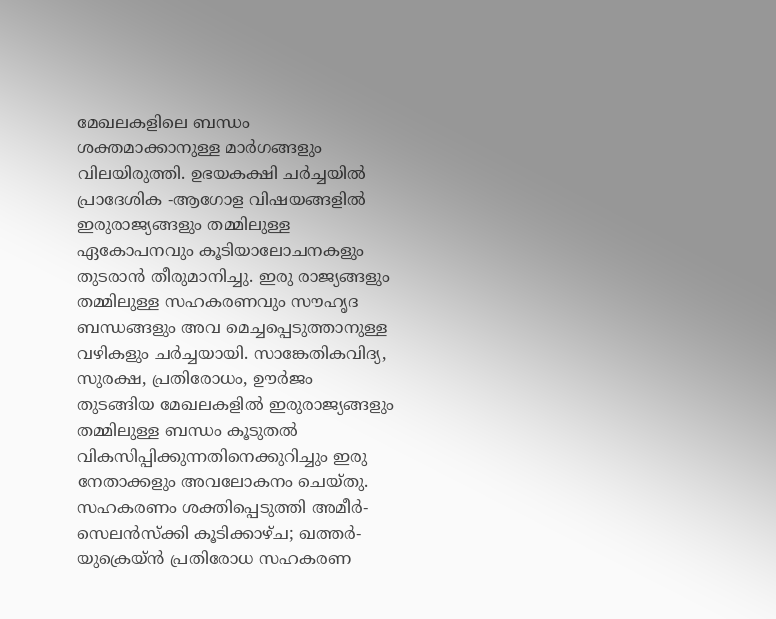മേഖലകളിലെ ബന്ധം ശക്തമാക്കാനുള്ള മാർഗങ്ങളും വിലയിരുത്തി. ഉഭയകക്ഷി ചർച്ചയിൽ പ്രാദേശിക -ആഗോള വിഷയങ്ങളിൽ ഇരുരാജ്യങ്ങളും തമ്മിലുള്ള ഏകോപനവും കൂടിയാലോചനകളും തുടരാൻ തീരുമാനിച്ചു. ഇരു രാജ്യങ്ങളും തമ്മിലുള്ള സഹകരണവും സൗഹൃദ ബന്ധങ്ങളും അവ മെച്ചപ്പെടുത്താനുള്ള വഴികളും ചർച്ചയായി. സാങ്കേതികവിദ്യ, സുരക്ഷ, പ്രതിരോധം, ഊർജം തുടങ്ങിയ മേഖലകളിൽ ഇരുരാജ്യങ്ങളും തമ്മിലുള്ള ബന്ധം കൂടുതൽ വികസിപ്പിക്കുന്നതിനെക്കുറിച്ചും ഇരു നേതാക്കളും അവലോകനം ചെയ്തു.
സഹകരണം ശക്തിപ്പെടുത്തി അമീർ-സെലൻസ്ക്കി കൂടിക്കാഴ്ച; ഖത്തർ-യുക്രെയ്ൻ പ്രതിരോധ സഹകരണ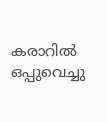കരാറിൽ ഒപ്പുവെച്ചു